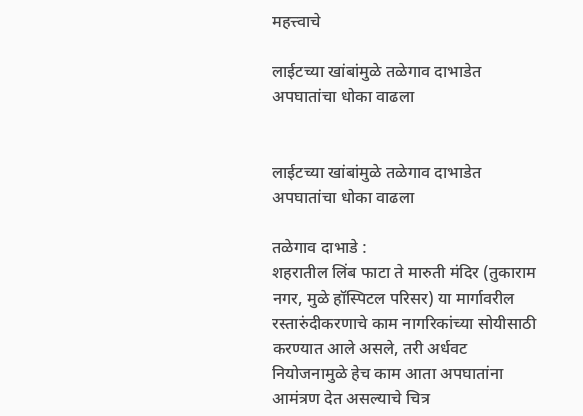महत्त्वाचे

लाईटच्या खांबांमुळे तळेगाव दाभाडेत अपघातांचा धोका वाढला


लाईटच्या खांबांमुळे तळेगाव दाभाडेत अपघातांचा धोका वाढला

तळेगाव दाभाडे :
शहरातील लिंब फाटा ते मारुती मंदिर (तुकाराम नगर, मुळे हॉस्पिटल परिसर) या मार्गावरील रस्तारुंदीकरणाचे काम नागरिकांच्या सोयीसाठी करण्यात आले असले, तरी अर्धवट नियोजनामुळे हेच काम आता अपघातांना आमंत्रण देत असल्याचे चित्र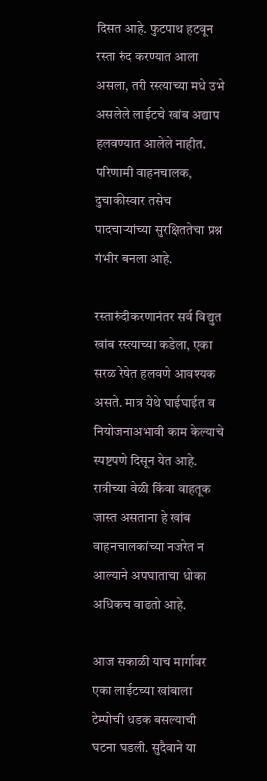दिसत आहे. फुटपाथ हटवून रस्ता रुंद करण्यात आला असला, तरी रस्त्याच्या मधे उभे असलेले लाईटचे खांब अद्याप हलवण्यात आलेले नाहीत. परिणामी वाहनचालक, दुचाकीस्वार तसेच पादचाऱ्यांच्या सुरक्षिततेचा प्रश्न गंभीर बनला आहे.

रस्तारुंदीकरणानंतर सर्व विद्युत खांब रस्त्याच्या कडेला, एका सरळ रेषेत हलवणे आवश्यक असते. मात्र येथे घाईघाईत व नियोजनाअभावी काम केल्याचे स्पष्टपणे दिसून येत आहे. रात्रीच्या वेळी किंवा वाहतूक जास्त असताना हे खांब वाहनचालकांच्या नजरेत न आल्याने अपघाताचा धोका अधिकच वाढतो आहे.

आज सकाळी याच मार्गावर एका लाईटच्या खांबाला टेम्पोची धडक बसल्याची घटना घडली. सुदैवाने या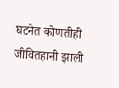घटनेत कोणतीही जीवितहानी झाली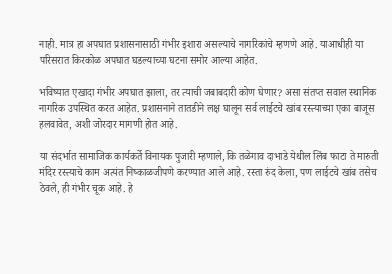नाही. मात्र हा अपघात प्रशासनासाठी गंभीर इशारा असल्याचे नागरिकांचे म्हणणे आहे. याआधीही या परिसरात किरकोळ अपघात घडल्याच्या घटना समोर आल्या आहेत.

भविष्यात एखादा गंभीर अपघात झाला, तर त्याची जबाबदारी कोण घेणार? असा संतप्त सवाल स्थानिक नागरिक उपस्थित करत आहेत. प्रशासनाने तातडीने लक्ष घालून सर्व लाईटचे खांब रस्त्याच्या एका बाजूस हलवावेत, अशी जोरदार मागणी होत आहे.

या संदर्भात सामाजिक कार्यकर्ते विनायक पुजारी म्हणाले, कि तळेगाव दाभाडे येथील लिंब फाटा ते मारुती मंदिर रस्त्याचे काम अत्यंत निष्काळजीपणे करण्यात आले आहे. रस्ता रुंद केला, पण लाईटचे खांब तसेच ठेवले, ही गंभीर चूक आहे. हे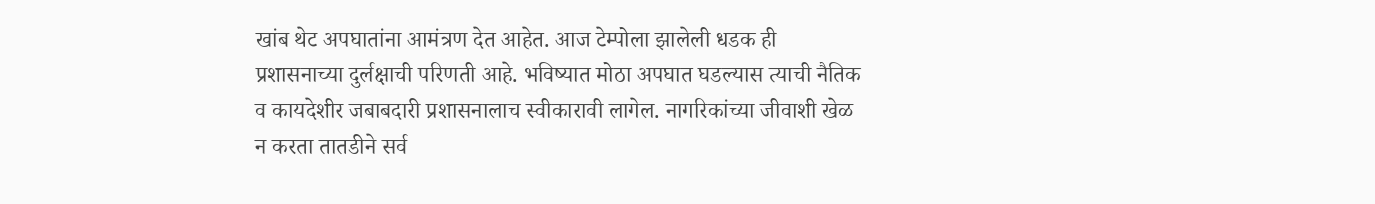खांब थेट अपघातांना आमंत्रण देत आहेत. आज टेम्पोला झालेली धडक ही प्रशासनाच्या दुर्लक्षाची परिणती आहे. भविष्यात मोठा अपघात घडल्यास त्याची नैतिक व कायदेशीर जबाबदारी प्रशासनालाच स्वीकारावी लागेल. नागरिकांच्या जीवाशी खेळ न करता तातडीने सर्व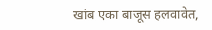खांब एका बाजूस हलवावेत,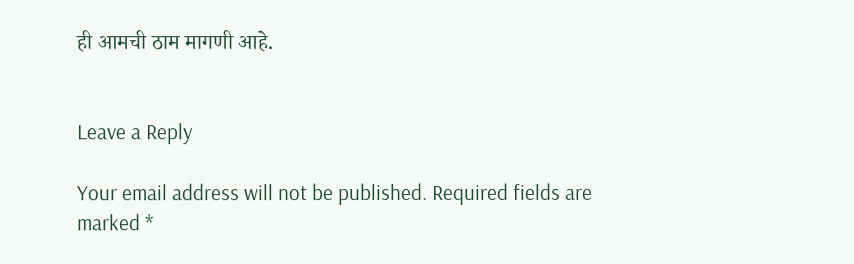ही आमची ठाम मागणी आहे.


Leave a Reply

Your email address will not be published. Required fields are marked *